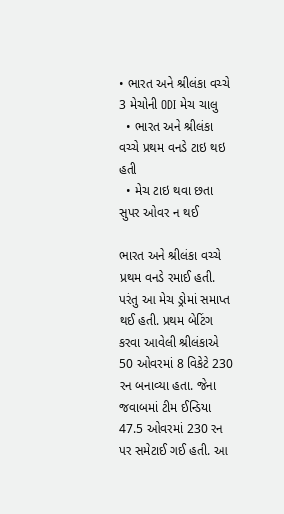• ભારત અને શ્રીલંકા વચ્ચે 3 મેચોની ODI મેચ ચાલુ
  • ભારત અને શ્રીલંકા વચ્ચે પ્રથમ વનડે ટાઇ થઇ હતી
  • મેચ ટાઇ થવા છતા સુપર ઓવર ન થઈ

ભારત અને શ્રીલંકા વચ્ચે પ્રથમ વનડે રમાઈ હતી. પરંતુ આ મેચ ડ્રોમાં સમાપ્ત થઈ હતી. પ્રથમ બેટિંગ કરવા આવેલી શ્રીલંકાએ 50 ઓવરમાં 8 વિકેટે 230 રન બનાવ્યા હતા. જેના જવાબમાં ટીમ ઈન્ડિયા 47.5 ઓવરમાં 230 રન પર સમેટાઈ ગઈ હતી. આ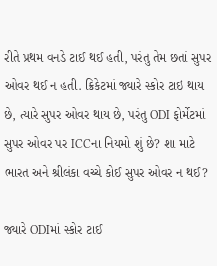રીતે પ્રથમ વનડે ટાઈ થઈ હતી, પરંતુ તેમ છતાં સુપર ઓવર થઈ ન હતી. ક્રિકેટમાં જ્યારે સ્કોર ટાઇ થાય છે, ત્યારે સુપર ઓવર થાય છે, પરંતુ ODI ફોર્મેટમાં સુપર ઓવર પર ICCના નિયમો શું છે? શા માટે ભારત અને શ્રીલંકા વચ્ચે કોઈ સુપર ઓવર ન થઈ?

જ્યારે ODIમાં સ્કોર ટાઈ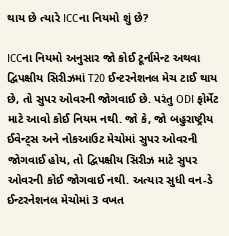થાય છે ત્યારે ICCના નિયમો શું છે?

ICCના નિયમો અનુસાર જો કોઈ ટૂર્નામેન્ટ અથવા દ્વિપક્ષીય સિરીઝમાં T20 ઈન્ટરનેશનલ મેચ ટાઈ થાય છે, તો સુપર ઓવરની જોગવાઈ છે. પરંતુ ODI ફોર્મેટ માટે આવો કોઈ નિયમ નથી. જો કે, જો બહુરાષ્ટ્રીય ઈવેન્ટ્સ અને નોકઆઉટ મેચોમાં સુપર ઓવરની જોગવાઈ હોય, તો દ્વિપક્ષીય સિરીઝ માટે સુપર ઓવરની કોઈ જોગવાઈ નથી. અત્યાર સુધી વન-ડે ઈન્ટરનેશનલ મેચોમાં 3 વખત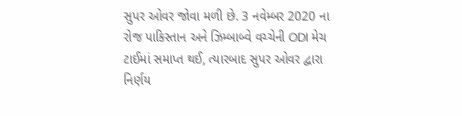સુપર ઓવર જોવા મળી છે. 3 નવેમ્બર 2020 ના રોજ પાકિસ્તાન અને ઝિમ્બાબ્વે વચ્ચેની ODI મેચ ટાઈમાં સમાપ્ત થઈ, ત્યારબાદ સુપર ઓવર દ્વારા નિર્ણય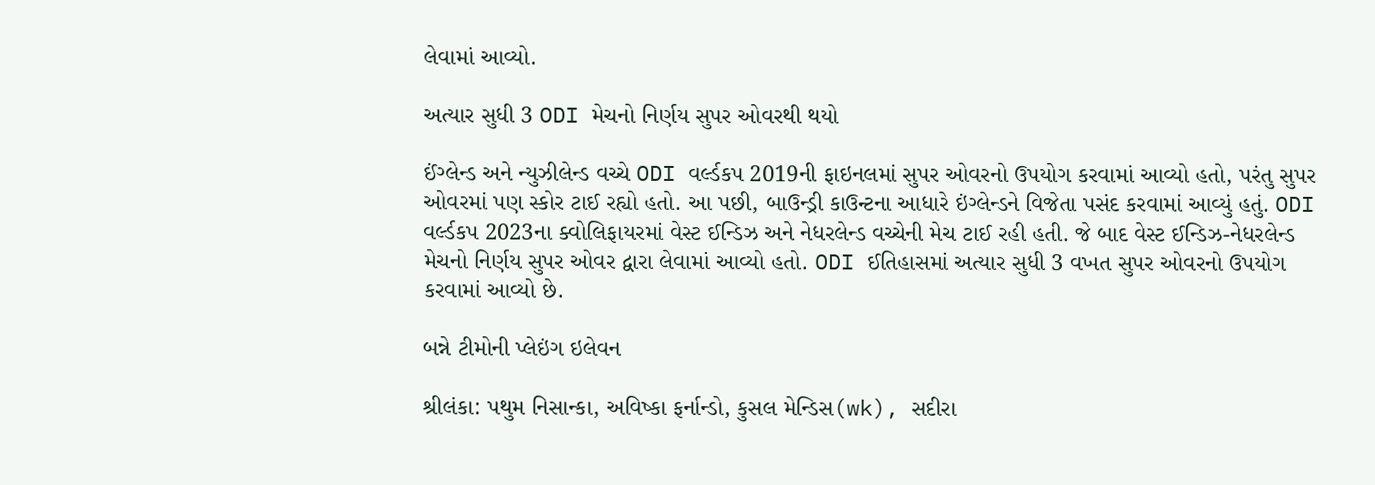લેવામાં આવ્યો.

અત્યાર સુધી 3 ODI મેચનો નિર્ણય સુપર ઓવરથી થયો

ઈંગ્લેન્ડ અને ન્યુઝીલેન્ડ વચ્ચે ODI વર્લ્ડકપ 2019ની ફાઇનલમાં સુપર ઓવરનો ઉપયોગ કરવામાં આવ્યો હતો, પરંતુ સુપર ઓવરમાં પણ સ્કોર ટાઈ રહ્યો હતો. આ પછી, બાઉન્ડ્રી કાઉન્ટના આધારે ઇંગ્લેન્ડને વિજેતા પસંદ કરવામાં આવ્યું હતું. ODI વર્લ્ડકપ 2023ના ક્વોલિફાયરમાં વેસ્ટ ઈન્ડિઝ અને નેધરલેન્ડ વચ્ચેની મેચ ટાઈ રહી હતી. જે બાદ વેસ્ટ ઈન્ડિઝ-નેધરલેન્ડ મેચનો નિર્ણય સુપર ઓવર દ્વારા લેવામાં આવ્યો હતો. ODI ઈતિહાસમાં અત્યાર સુધી 3 વખત સુપર ઓવરનો ઉપયોગ કરવામાં આવ્યો છે.

બન્ને ટીમોની પ્લેઇંગ ઇલેવન

શ્રીલંકા: પથુમ નિસાન્કા, અવિષ્કા ફર્નાન્ડો, કુસલ મેન્ડિસ(wk), સદીરા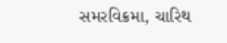સમરવિક્રમા, ચારિથ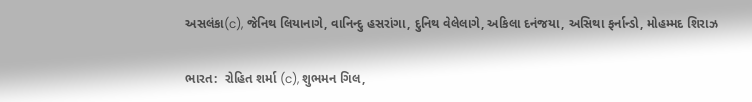અસલંકા(c), જેનિથ લિયાનાગે, વાનિન્દુ હસરાંગા, દુનિથ વેલેલાગે, અકિલા દનંજયા, અસિથા ફર્નાન્ડો, મોહમ્મદ શિરાઝ

ભારત:  રોહિત શર્મા (c), શુભમન ગિલ,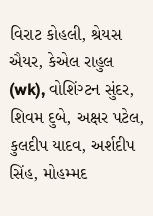વિરાટ કોહલી, શ્રેયસ ઐયર, કેએલ રાહુલ (wk), વોશિંગ્ટન સુંદર, શિવમ દુબે, અક્ષર પટેલ, કુલદીપ યાદવ, અર્શદીપ સિંહ, મોહમ્મદ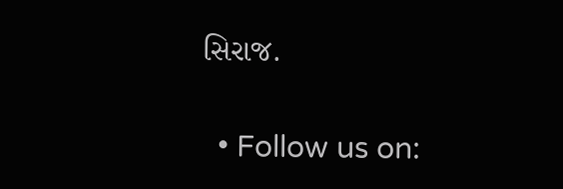સિરાજ.

  • Follow us on: